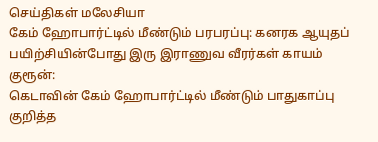செய்திகள் மலேசியா
கேம் ஹோபார்ட்டில் மீண்டும் பரபரப்பு: கனரக ஆயுதப் பயிற்சியின்போது இரு இராணுவ வீரர்கள் காயம்
குரூன்:
கெடாவின் கேம் ஹோபார்ட்டில் மீண்டும் பாதுகாப்பு குறித்த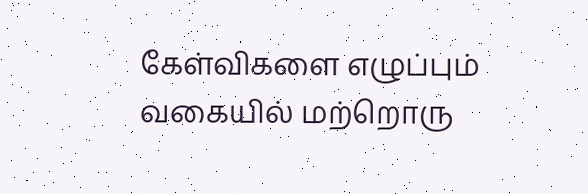கேள்விகளை எழுப்பும் வகையில் மற்றொரு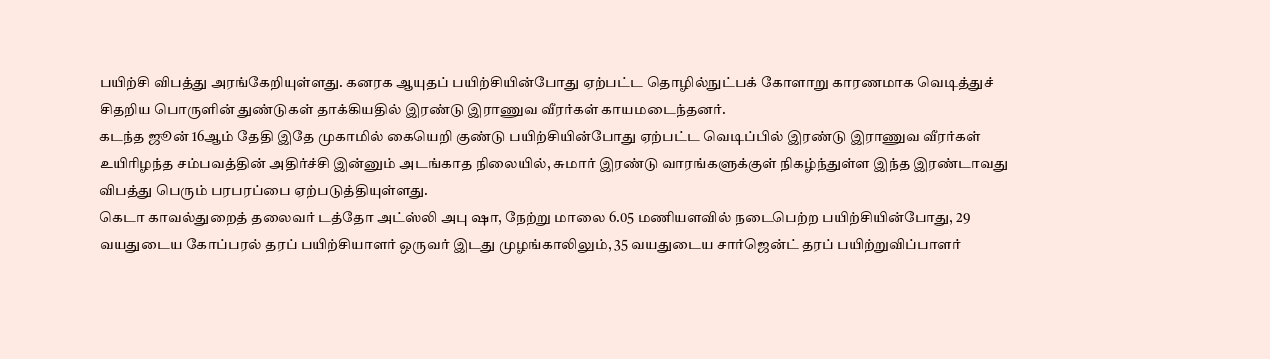பயிற்சி விபத்து அரங்கேறியுள்ளது. கனரக ஆயுதப் பயிற்சியின்போது ஏற்பட்ட தொழில்நுட்பக் கோளாறு காரணமாக வெடித்துச் சிதறிய பொருளின் துண்டுகள் தாக்கியதில் இரண்டு இராணுவ வீரர்கள் காயமடைந்தனர்.
கடந்த ஜூன் 16ஆம் தேதி இதே முகாமில் கையெறி குண்டு பயிற்சியின்போது ஏற்பட்ட வெடிப்பில் இரண்டு இராணுவ வீரர்கள் உயிரிழந்த சம்பவத்தின் அதிர்ச்சி இன்னும் அடங்காத நிலையில், சுமார் இரண்டு வாரங்களுக்குள் நிகழ்ந்துள்ள இந்த இரண்டாவது விபத்து பெரும் பரபரப்பை ஏற்படுத்தியுள்ளது.
கெடா காவல்துறைத் தலைவர் டத்தோ அட்ஸ்லி அபு ஷா, நேற்று மாலை 6.05 மணியளவில் நடைபெற்ற பயிற்சியின்போது, 29 வயதுடைய கோப்பரல் தரப் பயிற்சியாளர் ஒருவர் இடது முழங்காலிலும், 35 வயதுடைய சார்ஜென்ட் தரப் பயிற்றுவிப்பாளர்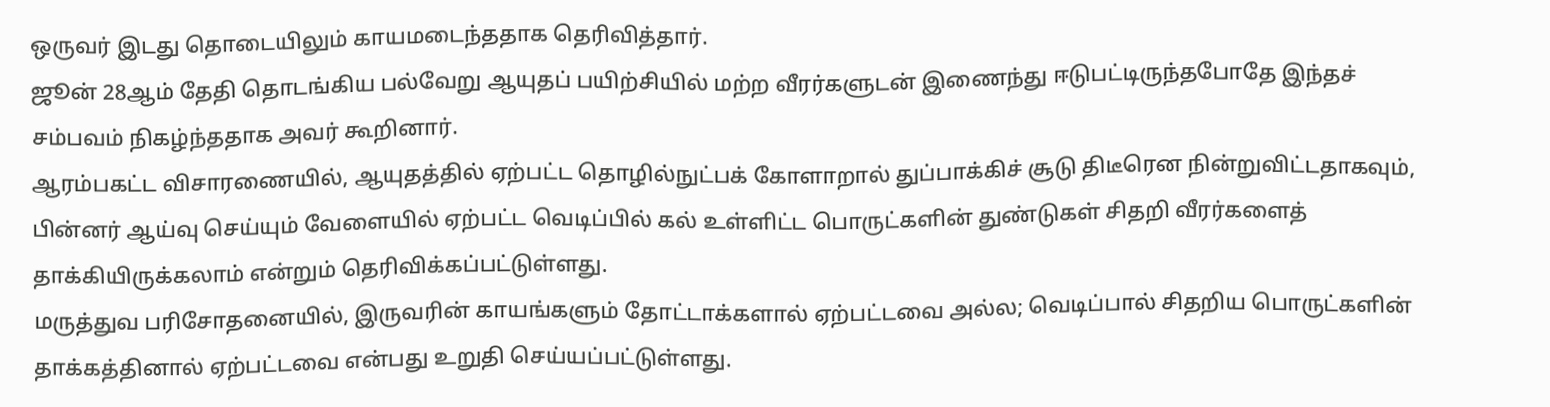ஒருவர் இடது தொடையிலும் காயமடைந்ததாக தெரிவித்தார்.
ஜூன் 28ஆம் தேதி தொடங்கிய பல்வேறு ஆயுதப் பயிற்சியில் மற்ற வீரர்களுடன் இணைந்து ஈடுபட்டிருந்தபோதே இந்தச் சம்பவம் நிகழ்ந்ததாக அவர் கூறினார்.
ஆரம்பகட்ட விசாரணையில், ஆயுதத்தில் ஏற்பட்ட தொழில்நுட்பக் கோளாறால் துப்பாக்கிச் சூடு திடீரென நின்றுவிட்டதாகவும், பின்னர் ஆய்வு செய்யும் வேளையில் ஏற்பட்ட வெடிப்பில் கல் உள்ளிட்ட பொருட்களின் துண்டுகள் சிதறி வீரர்களைத் தாக்கியிருக்கலாம் என்றும் தெரிவிக்கப்பட்டுள்ளது.
மருத்துவ பரிசோதனையில், இருவரின் காயங்களும் தோட்டாக்களால் ஏற்பட்டவை அல்ல; வெடிப்பால் சிதறிய பொருட்களின் தாக்கத்தினால் ஏற்பட்டவை என்பது உறுதி செய்யப்பட்டுள்ளது.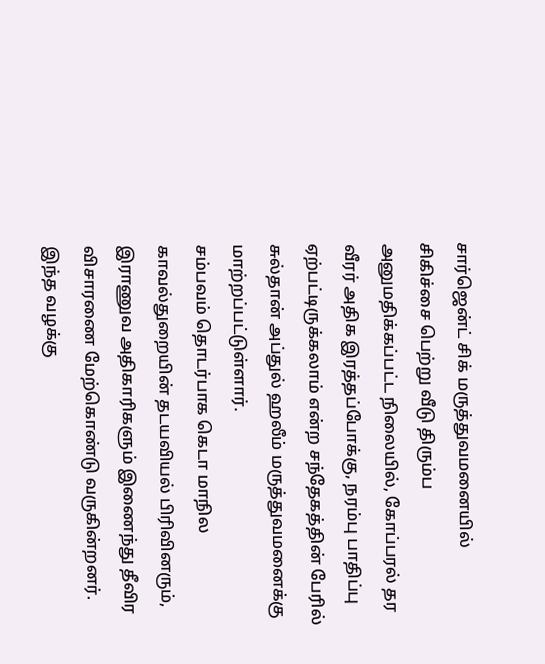சார்ஜென்ட் சிக் மருத்துவமனையில் சிகிச்சை பெற்று வீடு திரும்ப அனுமதிக்கப்பட்ட நிலையில், கோப்பரல் தர வீரர் அதிக இரத்தப்போக்கு, நரம்பு பாதிப்பு ஏற்பட்டிருக்கலாம் என்ற சந்தேகத்தின் பேரில் சுல்தான் அப்துல் ஹலீம் மருத்துவமனைக்கு மாற்றப்பட்டுள்ளார்.
சம்பவம் தொடர்பாக கெடா மாநில காவல்துறையின் தடயவியல் பிரிவினரும், இராணுவ அதிகாரிகளும் இணைந்து தீவிர விசாரணை மேற்கொண்டு வருகின்றனர். இந்த வழக்கு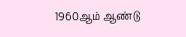1960ஆம் ஆண்டு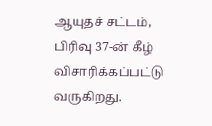ஆயுதச் சட்டம், பிரிவு 37-ன் கீழ் விசாரிக்கப்பட்டு வருகிறது.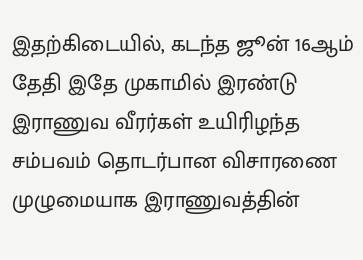இதற்கிடையில், கடந்த ஜூன் 16ஆம் தேதி இதே முகாமில் இரண்டு இராணுவ வீரர்கள் உயிரிழந்த சம்பவம் தொடர்பான விசாரணை முழுமையாக இராணுவத்தின்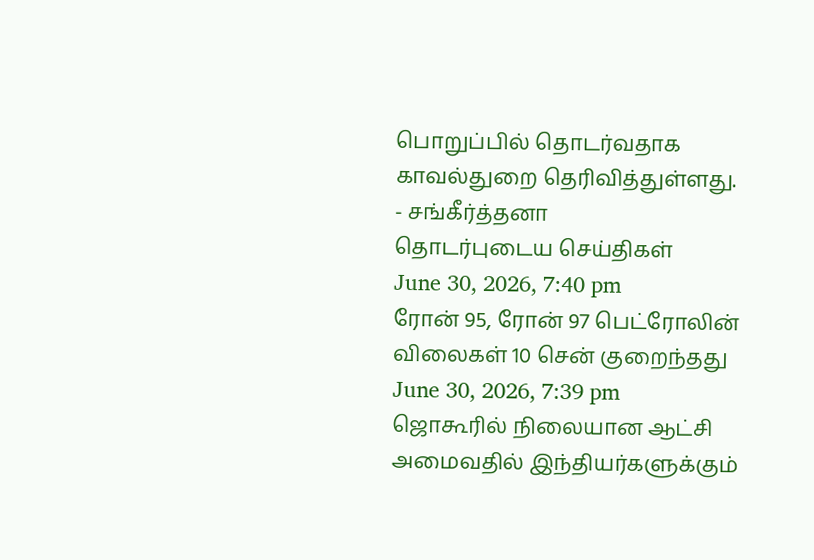பொறுப்பில் தொடர்வதாக காவல்துறை தெரிவித்துள்ளது.
- சங்கீர்த்தனா
தொடர்புடைய செய்திகள்
June 30, 2026, 7:40 pm
ரோன் 95, ரோன் 97 பெட்ரோலின் விலைகள் 10 சென் குறைந்தது
June 30, 2026, 7:39 pm
ஜொகூரில் நிலையான ஆட்சி அமைவதில் இந்தியர்களுக்கும்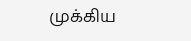முக்கிய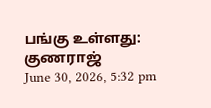பங்கு உள்ளது: குணராஜ்
June 30, 2026, 5:32 pm